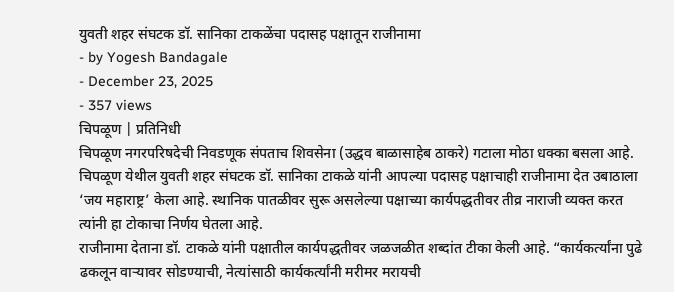युवती शहर संघटक डॉ. सानिका टाकळेंचा पदासह पक्षातून राजीनामा
- by Yogesh Bandagale
- December 23, 2025
- 357 views
चिपळूण | प्रतिनिधी
चिपळूण नगरपरिषदेची निवडणूक संपताच शिवसेना (उद्धव बाळासाहेब ठाकरे) गटाला मोठा धक्का बसला आहे. चिपळूण येथील युवती शहर संघटक डॉ. सानिका टाकळे यांनी आपल्या पदासह पक्षाचाही राजीनामा देत उबाठाला ‘जय महाराष्ट्र’ केला आहे. स्थानिक पातळीवर सुरू असलेल्या पक्षाच्या कार्यपद्धतीवर तीव्र नाराजी व्यक्त करत त्यांनी हा टोकाचा निर्णय घेतला आहे.
राजीनामा देताना डॉ. टाकळे यांनी पक्षातील कार्यपद्धतीवर जळजळीत शब्दांत टीका केली आहे. “कार्यकर्त्यांना पुढे ढकलून वाऱ्यावर सोडण्याची, नेत्यांसाठी कार्यकर्त्यांनी मरीमर मरायची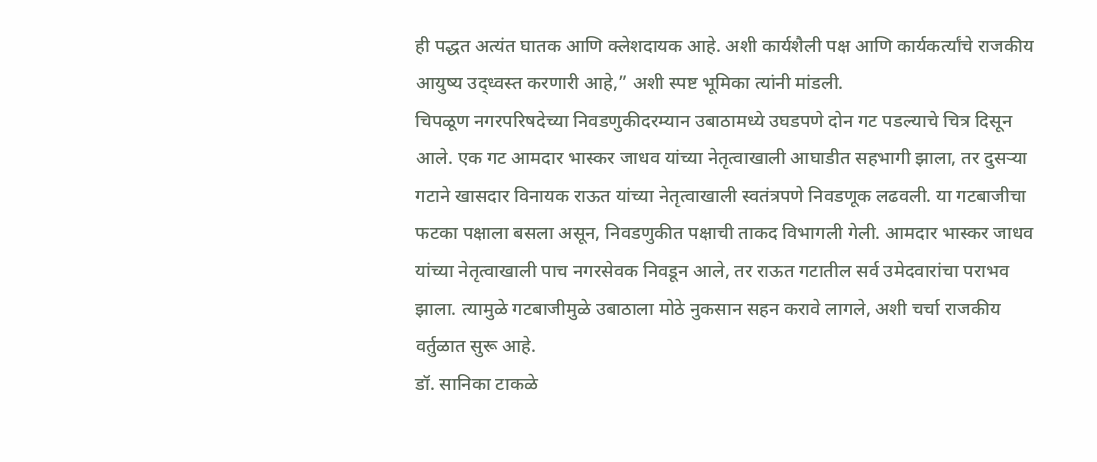ही पद्धत अत्यंत घातक आणि क्लेशदायक आहे. अशी कार्यशैली पक्ष आणि कार्यकर्त्यांचे राजकीय आयुष्य उद्ध्वस्त करणारी आहे,” अशी स्पष्ट भूमिका त्यांनी मांडली.
चिपळूण नगरपरिषदेच्या निवडणुकीदरम्यान उबाठामध्ये उघडपणे दोन गट पडल्याचे चित्र दिसून आले. एक गट आमदार भास्कर जाधव यांच्या नेतृत्वाखाली आघाडीत सहभागी झाला, तर दुसऱ्या गटाने खासदार विनायक राऊत यांच्या नेतृत्वाखाली स्वतंत्रपणे निवडणूक लढवली. या गटबाजीचा फटका पक्षाला बसला असून, निवडणुकीत पक्षाची ताकद विभागली गेली. आमदार भास्कर जाधव यांच्या नेतृत्वाखाली पाच नगरसेवक निवडून आले, तर राऊत गटातील सर्व उमेदवारांचा पराभव झाला. त्यामुळे गटबाजीमुळे उबाठाला मोठे नुकसान सहन करावे लागले, अशी चर्चा राजकीय वर्तुळात सुरू आहे.
डॉ. सानिका टाकळे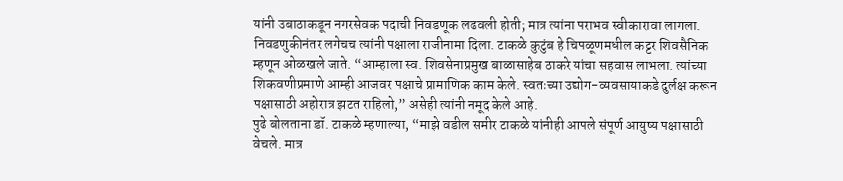यांनी उबाठाकडून नगरसेवक पदाची निवडणूक लढवली होती; मात्र त्यांना पराभव स्वीकारावा लागला. निवडणुकीनंतर लगेचच त्यांनी पक्षाला राजीनामा दिला. टाकळे कुटुंब हे चिपळूणमधील कट्टर शिवसैनिक म्हणून ओळखले जाते. “आम्हाला स्व. शिवसेनाप्रमुख बाळासाहेब ठाकरे यांचा सहवास लाभला. त्यांच्या शिकवणीप्रमाणे आम्ही आजवर पक्षाचे प्रामाणिक काम केले. स्वतःच्या उद्योग-व्यवसायाकडे दुर्लक्ष करून पक्षासाठी अहोरात्र झटत राहिलो,” असेही त्यांनी नमूद केले आहे.
पुढे बोलताना डॉ. टाकळे म्हणाल्या, “माझे वडील समीर टाकळे यांनीही आपले संपूर्ण आयुष्य पक्षासाठी वेचले. मात्र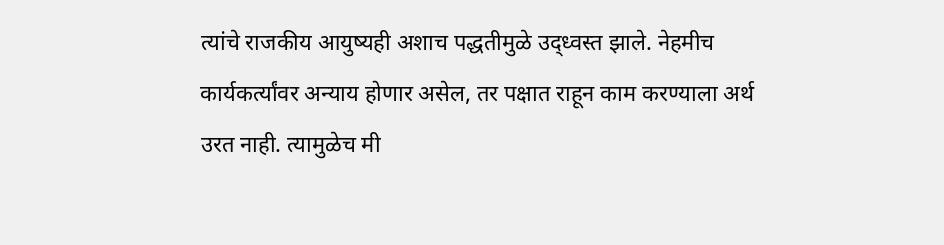त्यांचे राजकीय आयुष्यही अशाच पद्धतीमुळे उद्ध्वस्त झाले. नेहमीच कार्यकर्त्यांवर अन्याय होणार असेल, तर पक्षात राहून काम करण्याला अर्थ उरत नाही. त्यामुळेच मी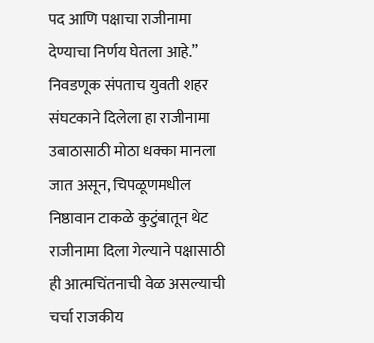पद आणि पक्षाचा राजीनामा देण्याचा निर्णय घेतला आहे.”
निवडणूक संपताच युवती शहर संघटकाने दिलेला हा राजीनामा उबाठासाठी मोठा धक्का मानला जात असून, चिपळूणमधील निष्ठावान टाकळे कुटुंबातून थेट राजीनामा दिला गेल्याने पक्षासाठी ही आत्मचिंतनाची वेळ असल्याची चर्चा राजकीय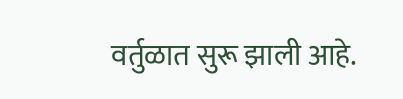वर्तुळात सुरू झाली आहे.